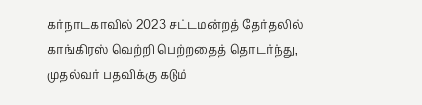கர்நாடகாவில் 2023 சட்டமன்றத் தேர்தலில் காங்கிரஸ் வெற்றி பெற்றதைத் தொடர்ந்து, முதல்வர் பதவிக்கு கடும்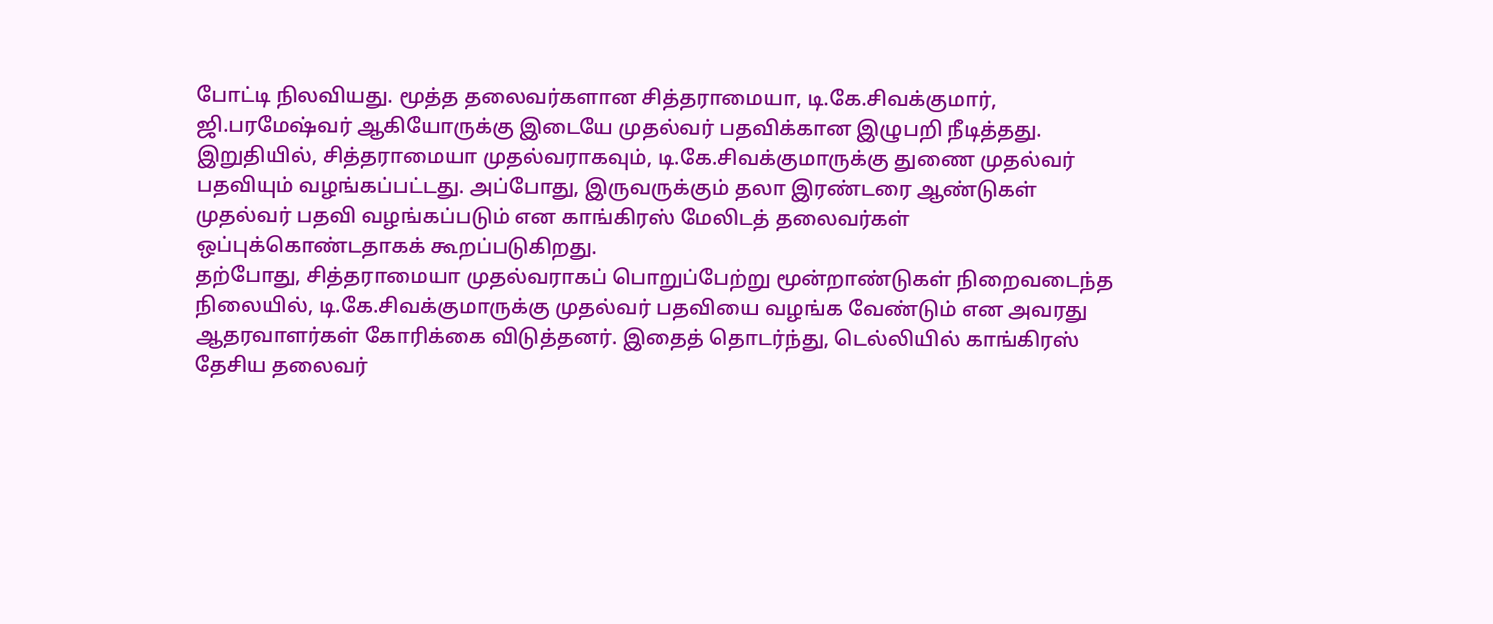போட்டி நிலவியது. மூத்த தலைவர்களான சித்தராமையா, டி.கே.சிவக்குமார், ஜி.பரமேஷ்வர் ஆகியோருக்கு இடையே முதல்வர் பதவிக்கான இழுபறி நீடித்தது. இறுதியில், சித்தராமையா முதல்வராகவும், டி.கே.சிவக்குமாருக்கு துணை முதல்வர் பதவியும் வழங்கப்பட்டது. அப்போது, இருவருக்கும் தலா இரண்டரை ஆண்டுகள் முதல்வர் பதவி வழங்கப்படும் என காங்கிரஸ் மேலிடத் தலைவர்கள் ஒப்புக்கொண்டதாகக் கூறப்படுகிறது.
தற்போது, சித்தராமையா முதல்வராகப் பொறுப்பேற்று மூன்றாண்டுகள் நிறைவடைந்த நிலையில், டி.கே.சிவக்குமாருக்கு முதல்வர் பதவியை வழங்க வேண்டும் என அவரது ஆதரவாளர்கள் கோரிக்கை விடுத்தனர். இதைத் தொடர்ந்து, டெல்லியில் காங்கிரஸ் தேசிய தலைவர்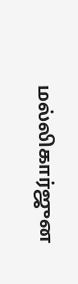மல்லிகார்ஜுன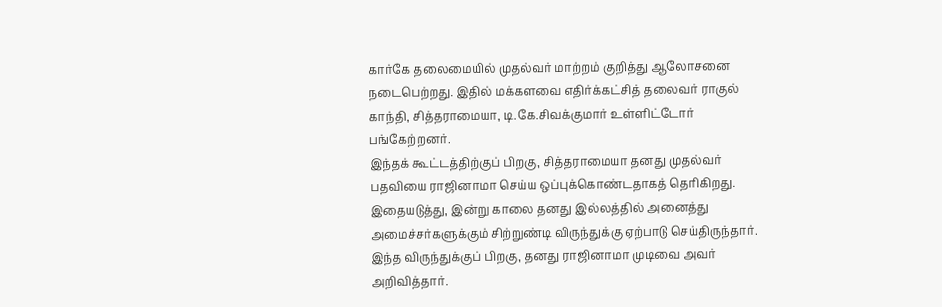கார்கே தலைமையில் முதல்வர் மாற்றம் குறித்து ஆலோசனை நடைபெற்றது. இதில் மக்களவை எதிர்க்கட்சித் தலைவர் ராகுல் காந்தி, சித்தராமையா, டி.கே.சிவக்குமார் உள்ளிட்டோர் பங்கேற்றனர்.
இந்தக் கூட்டத்திற்குப் பிறகு, சித்தராமையா தனது முதல்வர் பதவியை ராஜினாமா செய்ய ஒப்புக்கொண்டதாகத் தெரிகிறது. இதையடுத்து, இன்று காலை தனது இல்லத்தில் அனைத்து அமைச்சர்களுக்கும் சிற்றுண்டி விருந்துக்கு ஏற்பாடு செய்திருந்தார். இந்த விருந்துக்குப் பிறகு, தனது ராஜினாமா முடிவை அவர் அறிவித்தார்.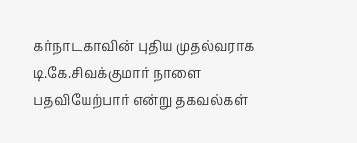கர்நாடகாவின் புதிய முதல்வராக டி.கே.சிவக்குமார் நாளை பதவியேற்பார் என்று தகவல்கள்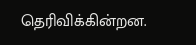தெரிவிக்கின்றன.